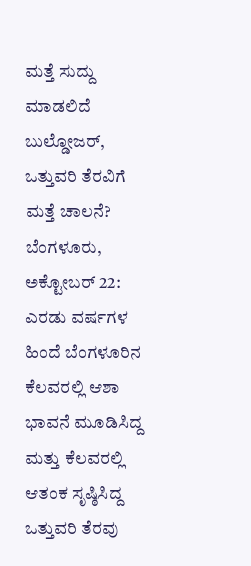ಮತ್ತೆ ಸುದ್ದು ಮಾಡಲಿದೆ ಬುಲ್ಡೋಜರ್, ಒತ್ತುವರಿ ತೆರವಿಗೆ ಮತ್ತೆ ಚಾಲನೆ?
ಬೆಂಗಳೂರು, ಅಕ್ಟೋಬರ್ 22: ಎರಡು ವರ್ಷಗಳ ಹಿಂದೆ ಬೆಂಗಳೂರಿನ ಕೆಲವರಲ್ಲಿ ಆಶಾ ಭಾವನೆ ಮೂಡಿಸಿದ್ದ ಮತ್ತು ಕೆಲವರಲ್ಲಿ ಆತಂಕ ಸೃಷ್ಠಿಸಿದ್ದ ಒತ್ತುವರಿ ತೆರವು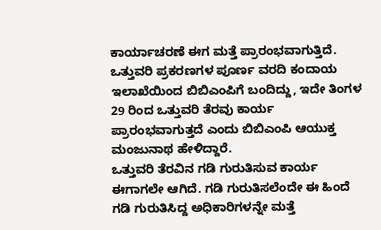ಕಾರ್ಯಾಚರಣೆ ಈಗ ಮತ್ತೆ ಪ್ರಾರಂಭವಾಗುತ್ತಿದೆ.
ಒತ್ತುವರಿ ಪ್ರಕರಣಗಳ ಪೂರ್ಣ ವರದಿ ಕಂದಾಯ ಇಲಾಖೆಯಿಂದ ಬಿಬಿಎಂಪಿಗೆ ಬಂದಿದ್ದು, ಇದೇ ತಿಂಗಳ 29 ರಿಂದ ಒತ್ತುವರಿ ತೆರವು ಕಾರ್ಯ ಪ್ರಾರಂಭವಾಗುತ್ತದೆ ಎಂದು ಬಿಬಿಎಂಪಿ ಆಯುಕ್ತ ಮಂಜುನಾಥ ಹೇಳಿದ್ದಾರೆ.
ಒತ್ತುವರಿ ತೆರವಿನ ಗಡಿ ಗುರುತಿಸುವ ಕಾರ್ಯ ಈಗಾಗಲೇ ಆಗಿದೆ. ಗಡಿ ಗುರುತಿಸಲೆಂದೇ ಈ ಹಿಂದೆ ಗಡಿ ಗುರುತಿಸಿದ್ದ ಅಧಿಕಾರಿಗಳನ್ನೇ ಮತ್ತೆ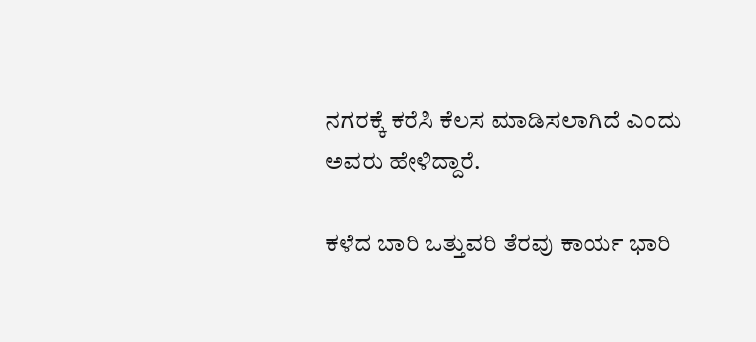ನಗರಕ್ಕೆ ಕರೆಸಿ ಕೆಲಸ ಮಾಡಿಸಲಾಗಿದೆ ಎಂದು ಅವರು ಹೇಳಿದ್ದಾರೆ.

ಕಳೆದ ಬಾರಿ ಒತ್ತುವರಿ ತೆರವು ಕಾರ್ಯ ಭಾರಿ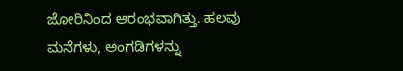ಜೋರಿನಿಂದ ಆರಂಭವಾಗಿತ್ತು. ಹಲವು ಮನೆಗಳು, ಅಂಗಡಿಗಳನ್ನು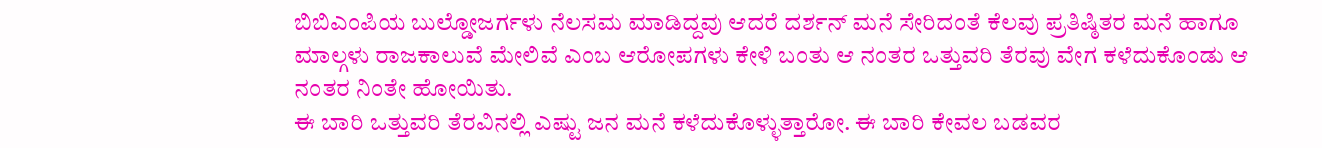ಬಿಬಿಎಂಪಿಯ ಬುಲ್ಡೋಜರ್ಗಳು ನೆಲಸಮ ಮಾಡಿದ್ದವು ಆದರೆ ದರ್ಶನ್ ಮನೆ ಸೇರಿದಂತೆ ಕೆಲವು ಪ್ರತಿಷ್ಠಿತರ ಮನೆ ಹಾಗೂ ಮಾಲ್ಗಳು ರಾಜಕಾಲುವೆ ಮೇಲಿವೆ ಎಂಬ ಆರೋಪಗಳು ಕೇಳಿ ಬಂತು ಆ ನಂತರ ಒತ್ತುವರಿ ತೆರವು ವೇಗ ಕಳೆದುಕೊಂಡು ಆ ನಂತರ ನಿಂತೇ ಹೋಯಿತು.
ಈ ಬಾರಿ ಒತ್ತುವರಿ ತೆರವಿನಲ್ಲಿ ಎಷ್ಟು ಜನ ಮನೆ ಕಳೆದುಕೊಳ್ಳುತ್ತಾರೋ. ಈ ಬಾರಿ ಕೇವಲ ಬಡವರ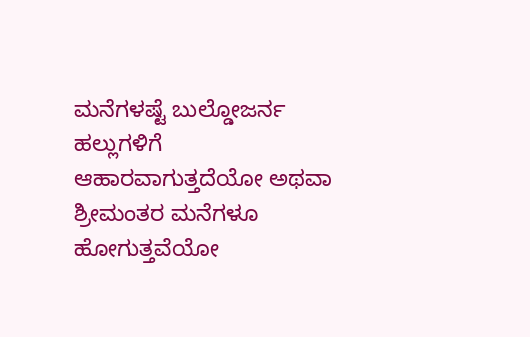ಮನೆಗಳಷ್ಟೆ ಬುಲ್ಡೋಜರ್ನ ಹಲ್ಲುಗಳಿಗೆ ಆಹಾರವಾಗುತ್ತದೆಯೋ ಅಥವಾ ಶ್ರೀಮಂತರ ಮನೆಗಳೂ ಹೋಗುತ್ತವೆಯೋ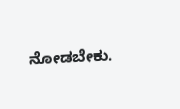ನೋಡಬೇಕು.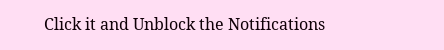Click it and Unblock the Notifications